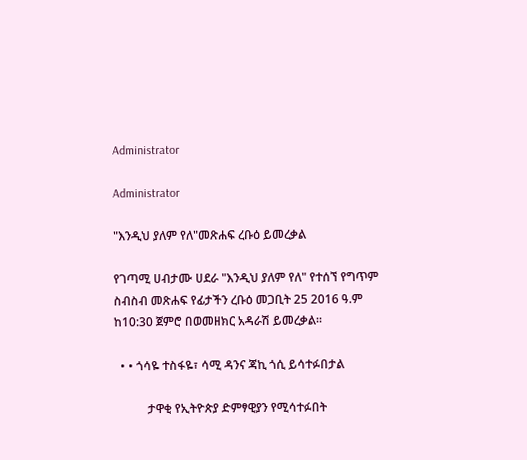Administrator

Administrator

"እንዲህ ያለም የለ"መጽሐፍ ረቡዕ ይመረቃል

የገጣሚ ሀብታሙ ሀደራ "እንዲህ ያለም የለ" የተሰኘ የግጥም ስብስብ መጽሐፍ የፊታችን ረቡዕ መጋቢት 25 2016 ዓ.ም ከ10:30 ጀምሮ በወመዘክር አዳራሽ ይመረቃል።

  • • ጎሳዬ ተስፋዬ፣ ሳሚ ዳንና ጃኪ ጎሲ ይሳተፉበታል

           ታዋቂ የኢትዮጵያ ድምፃዊያን የሚሳተፉበት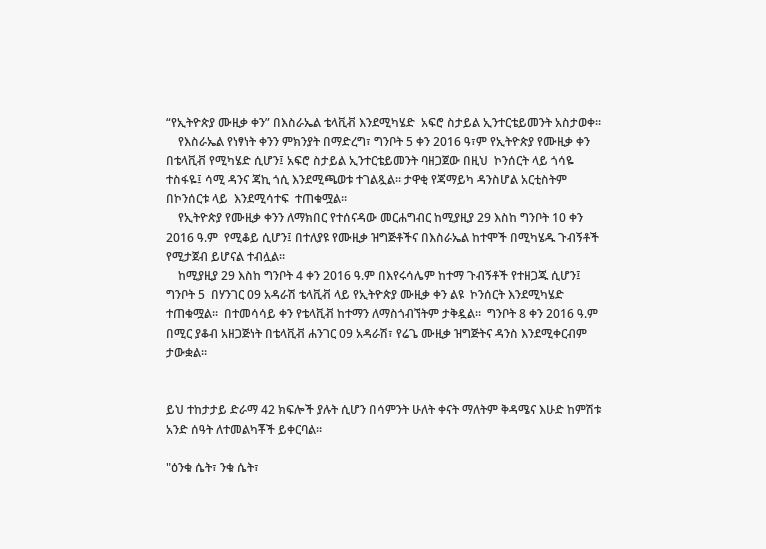“የኢትዮጵያ ሙዚቃ ቀን” በእስራኤል ቴላቪቭ እንደሚካሄድ  አፍሮ ስታይል ኢንተርቴይመንት አስታወቀ፡፡
    የእስራኤል የነፃነት ቀንን ምክንያት በማድረግ፣ ግንቦት 5 ቀን 2016 ዓ፣ም የኢትዮጵያ የሙዚቃ ቀን በቴላቪቭ የሚካሄድ ሲሆን፤ አፍሮ ስታይል ኢንተርቴይመንት ባዘጋጀው በዚህ  ኮንሰርት ላይ ጎሳዬ ተስፋዬ፤ ሳሚ ዳንና ጃኪ ጎሲ እንደሚጫወቱ ተገልጿል። ታዋቂ የጃማይካ ዳንስሆል አርቲስትም በኮንሰርቱ ላይ  እንደሚሳተፍ  ተጠቁሟል።
    የኢትዮጵያ የሙዚቃ ቀንን ለማክበር የተሰናዳው መርሐግብር ከሚያዚያ 29 እስከ ግንቦት 10 ቀን 2016 ዓ.ም  የሚቆይ ሲሆን፤ በተለያዩ የሙዚቃ ዝግጅቶችና በእስራኤል ከተሞች በሚካሄዱ ጉብኝቶች የሚታጀብ ይሆናል ተብሏል።
    ከሚያዚያ 29 እስከ ግንቦት 4 ቀን 2016 ዓ.ም በእየሩሳሌም ከተማ ጉብኝቶች የተዘጋጁ ሲሆን፤ ግንቦት 5  በሃንገር 09 አዳራሽ ቴላቪቭ ላይ የኢትዮጵያ ሙዚቃ ቀን ልዩ  ኮንሰርት እንደሚካሄድ ተጠቁሟል፡፡  በተመሳሳይ ቀን የቴላቪቭ ከተማን ለማስጎብኘትም ታቅዷል።  ግንቦት 8 ቀን 2016 ዓ.ም በሚር ያቆብ አዘጋጅነት በቴላቪቭ ሐንገር 09 አዳራሽ፣ የሬጌ ሙዚቃ ዝግጅትና ዳንስ እንደሚቀርብም ታውቋል።


ይህ ተከታታይ ድራማ 42 ክፍሎች ያሉት ሲሆን በሳምንት ሁለት ቀናት ማለትም ቅዳሜና እሁድ ከምሽቱ አንድ ሰዓት ለተመልካቾች ይቀርባል።

"ዕንቁ ሴት፣ ንቁ ሴት፣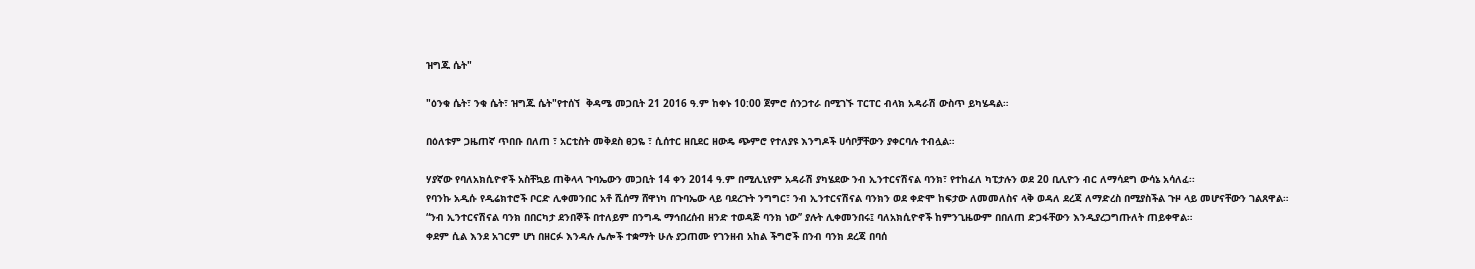ዝግጁ ሴት"

"ዕንቁ ሴት፣ ንቁ ሴት፣ ዝግጁ ሴት"የተሰኘ  ቅዳሜ መጋቢት 21 2016 ዓ.ም ከቀኑ 10:00 ጀምሮ ሰንጋተራ በሚገኙ ፐርፐር ብላክ አዳራሽ ውስጥ ይካሄዳል።

በዕለቱም ጋዜጠኛ ጥበቡ በለጠ ፣ አርቲስት መቅደስ ፀጋዬ ፣ ሲሰተር ዘቢደር ዘውዴ ጭምሮ የተለያዩ እንግዶች ሀሳቦቻቸውን ያቀርባሉ ተብሏል።

ሃያኛው የባለአክሲዮኖች አስቸኳይ ጠቅላላ ጉባኤውን መጋቢት 14 ቀን 2014 ዓ.ም በሚሊኒየም አዳራሽ ያካሄደው ንብ ኢንተርናሽናል ባንክ፣ የተከፈለ ካፒታሉን ወደ 20 ቢሊዮን ብር ለማሳደግ ውሳኔ አሳለፈ፡፡
የባንኩ አዲሱ የዲሬክተሮች ቦርድ ሊቀመንበር አቶ ሺሰማ ሸዋነካ በጉባኤው ላይ ባደረጉት ንግግር፣ ንብ ኢንተርናሽናል ባንክን ወደ ቀድሞ ከፍታው ለመመለስና ላቅ ወዳለ ደረጃ ለማድረስ በሚያስችል ጉዞ ላይ መሆናቸውን ገልጸዋል።
“ንብ ኢንተርናሽናል ባንክ በበርካታ ደንበኞች በተለይም በንግዱ ማኅበረሰብ ዘንድ ተወዳጅ ባንክ ነው’’ ያሉት ሊቀመንበሩ፤ ባለአክሲዮኖች ከምንጊዜውም በበለጠ ድጋፋቸውን እንዲያረጋግጡለት ጠይቀዋል።
ቀደም ሲል እንደ አገርም ሆነ በዘርፉ እንዳሉ ሌሎች ተቋማት ሁሉ ያጋጠሙ የገንዘብ አከል ችግሮች በንብ ባንክ ደረጃ በባሰ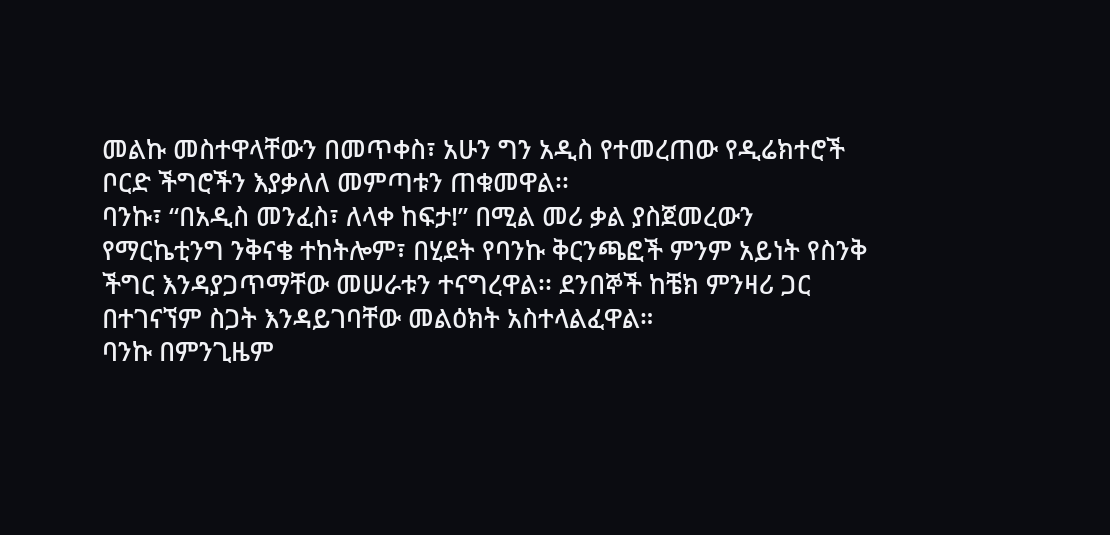መልኩ መስተዋላቸውን በመጥቀስ፣ አሁን ግን አዲስ የተመረጠው የዲሬክተሮች ቦርድ ችግሮችን እያቃለለ መምጣቱን ጠቁመዋል፡፡
ባንኩ፣ “በአዲስ መንፈስ፣ ለላቀ ከፍታ!” በሚል መሪ ቃል ያስጀመረውን የማርኬቲንግ ንቅናቄ ተከትሎም፣ በሂደት የባንኩ ቅርንጫፎች ምንም አይነት የስንቅ ችግር እንዳያጋጥማቸው መሠራቱን ተናግረዋል፡፡ ደንበኞች ከቼክ ምንዛሪ ጋር በተገናኘም ስጋት እንዳይገባቸው መልዕክት አስተላልፈዋል።
ባንኩ በምንጊዜም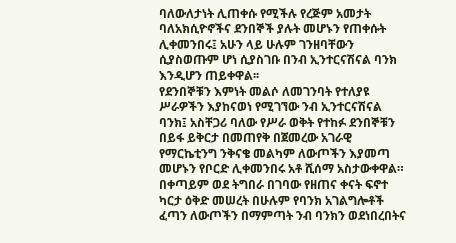ባለውለታነት ሊጠቀሱ የሚችሉ የረጅም አመታት ባለአክሲዮኖችና ደንበኞች ያሉት መሆኑን የጠቀሱት ሊቀመንበሩ፤ አሁን ላይ ሁሉም ገንዘባቸውን ሲያስወጡም ሆነ ሲያስገቡ በንብ ኢንተርናሽናል ባንክ እንዲሆን ጠይቀዋል፡፡
የደንበኞቹን እምነት መልሶ ለመገንባት የተለያዩ ሥራዎችን እያከናወነ የሚገኘው ንብ ኢንተርናሽናል ባንክ፤ አስቸጋሪ ባለው የሥራ ወቅት የተከፉ ደንበኞቹን በይፋ ይቅርታ በመጠየቅ በጀመረው አገራዊ የማርኬቲንግ ንቅናቄ መልካም ለውጦችን እያመጣ መሆኑን የቦርድ ሊቀመንበሩ አቶ ሺሰማ አስታውቀዋል።
በቀጣይም ወደ ትግበራ በገባው የዘጠና ቀናት ፍኖተ ካርታ ዕቅድ መሠረት በሁሉም የባንክ አገልግሎቶች ፈጣን ለውጦችን በማምጣት ንብ ባንክን ወደነበረበትና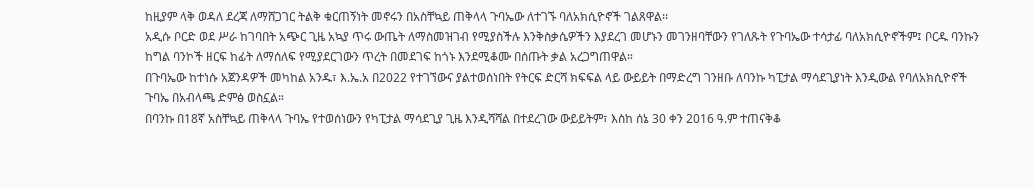ከዚያም ላቅ ወዳለ ደረጃ ለማሸጋገር ትልቅ ቁርጠኝነት መኖሩን በአስቸኳይ ጠቅላላ ጉባኤው ለተገኙ ባለአክሲዮኖች ገልጸዋል፡፡
አዲሱ ቦርድ ወደ ሥራ ከገባበት አጭር ጊዜ አኳያ ጥሩ ውጤት ለማስመዝገብ የሚያስችሉ እንቅስቃሴዎችን እያደረገ መሆኑን መገንዘባቸውን የገለጹት የጉባኤው ተሳታፊ ባለአክሲዮኖችም፤ ቦርዱ ባንኩን ከግል ባንኮች ዘርፍ ከፊት ለማሰለፍ የሚያደርገውን ጥረት በመደገፍ ከጎኑ እንደሚቆሙ በሰጡት ቃል አረጋግጠዋል።
በጉባኤው ከተነሱ አጀንዳዎች መካከል አንዱ፣ እ.ኤ.አ በ2022 የተገኘውና ያልተወሰነበት የትርፍ ድርሻ ክፍፍል ላይ ውይይት በማድረግ ገንዘቡ ለባንኩ ካፒታል ማሳደጊያነት እንዲውል የባለአክሲዮኖች ጉባኤ በአብላጫ ድምፅ ወስኗል።
በባንኩ በ18ኛ አስቸኳይ ጠቅላላ ጉባኤ የተወሰነውን የካፒታል ማሳደጊያ ጊዜ እንዲሻሻል በተደረገው ውይይትም፣ እስከ ሰኔ 30 ቀን 2016 ዓ.ም ተጠናቅቆ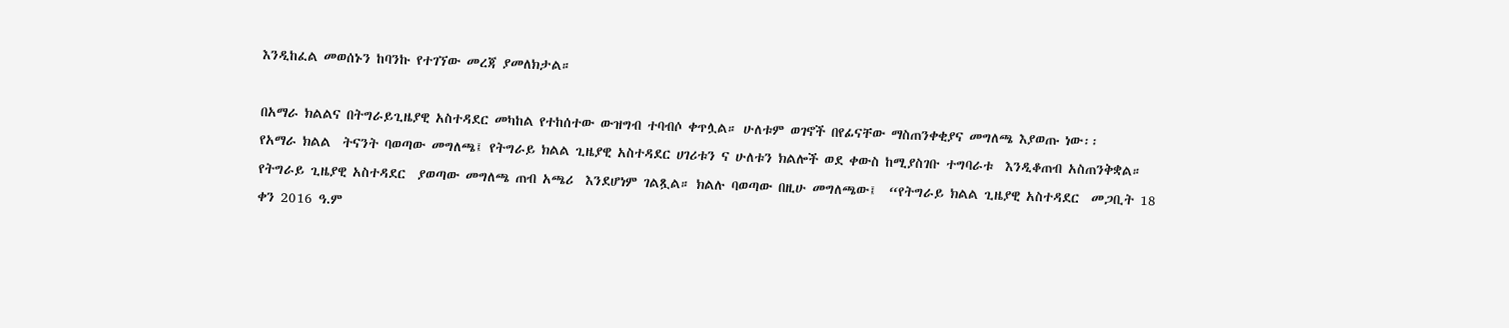እንዲከፈል መወሰኑን ከባንኩ የተገኘው መረጃ ያመለክታል።

በአማራ ክልልና በትግራይጊዜያዊ አስተዳደር መካከል የተከሰተው ውዝግብ ተባብሶ ቀጥሏል። ሁለቱም ወገኖች በየፊናቸው ማስጠንቀቂያና መግለጫ እያወጡ ነው፡፡
የአማራ ክልል  ትናንት ባወጣው መግለጫ፤ የትግራይ ክልል ጊዜያዊ አስተዳደር ሀገሪቱን ና ሁለቱን ክልሎች ወደ ቀውስ ከሚያስገቡ ተግባራቱ  እንዲቆጠብ አስጠንቅቋል። የትግራይ ጊዜያዊ አስተዳደር  ያወጣው መግለጫ ጠብ አጫሪ  እንደሆነም ገልጿል። ክልሉ ባወጣው በዚሁ መግለጫው፤  “የትግራይ ክልል ጊዜያዊ አስተዳደር  መጋቢት 18 ቀን 2016 ዓ.ም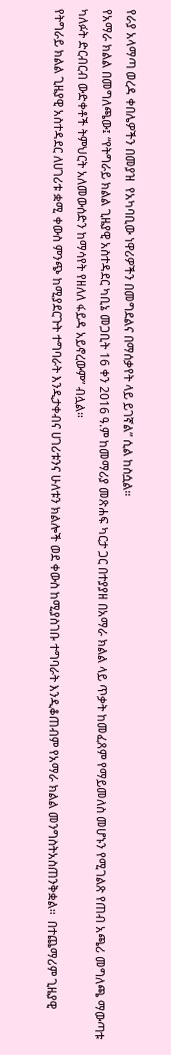የራያ አላማጣ ወረዳ ቀበሌዎችን በመያዝ  የአካባቢው ነዋሪዎችን በመግደልና በማሰቃየት ላይ ይገኛል” ሲል ከስሷል።
የአማራ ክልል በመግለጫው፤ “የትግራይ ክልል ጊዜያዊ አስተዳደር ካቢኔ መጋቢት 16 ቀን 2016 ዓ.ም ከመማሪያ መጽሐፍ ካርታ ጋር በተያያዘ በአማራ ክልል ላይ ጥቃት ከመፈጸም የማይመለስ መሆኑን የሚገልጽ የጠብ አጫሪ መግለጫ ማውጣቱ ካለፉት ድርብርብ ውድቀቶች ትምህርት አለመውሰድን ከማሳየት የዘለለ ፋይዳ አይኖረውም” ብሏል።
የትግራይ ክልል ጊዜያዊ አስተዳደር ለሀገሪቱ ቋሚ ቀውስ ምንጭ ከሚያደርጉት ተግባራት እንዲታቀብና ሀገሪቱንና ሁለቱን ክልሎች ወደ ቀውስ ከሚያስገቡ ተግባራት እንዲቆጠብም የአማራ ክልል መንግስትአስጠንቅቋል።  በተጨማሪም ጊዜያዊ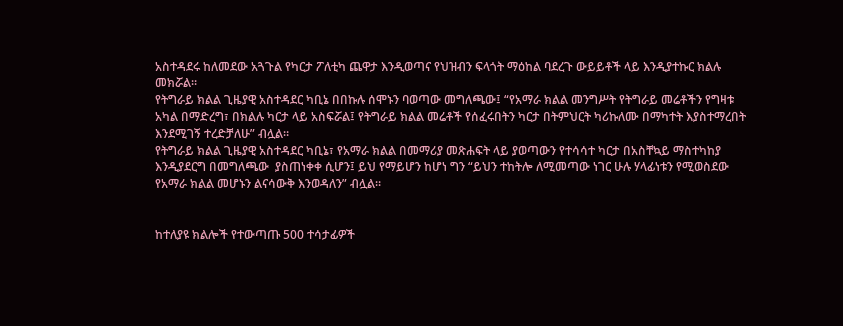አስተዳደሩ ከለመደው አጓጉል የካርታ ፖለቲካ ጨዋታ እንዲወጣና የህዝብን ፍላጎት ማዕከል ባደረጉ ውይይቶች ላይ እንዲያተኩር ክልሉ  መክሯል።
የትግራይ ክልል ጊዜያዊ አስተዳደር ካቢኔ በበኩሉ ሰሞኑን ባወጣው መግለጫው፤ “የአማራ ክልል መንግሥት የትግራይ መሬቶችን የግዛቱ አካል በማድረግ፣ በክልሉ ካርታ ላይ አስፍሯል፤ የትግራይ ክልል መሬቶች የሰፈሩበትን ካርታ በትምህርት ካሪኩለሙ በማካተት እያስተማረበት እንደሚገኝ ተረድቻለሁ” ብሏል።
የትግራይ ክልል ጊዜያዊ አስተዳደር ካቢኔ፣ የአማራ ክልል በመማሪያ መጽሐፍት ላይ ያወጣውን የተሳሳተ ካርታ በአስቸኳይ ማስተካከያ እንዲያደርግ በመግለጫው  ያስጠነቀቀ ሲሆን፤ ይህ የማይሆን ከሆነ ግን “ይህን ተከትሎ ለሚመጣው ነገር ሁሉ ሃላፊነቱን የሚወስደው የአማራ ክልል መሆኑን ልናሳውቅ እንወዳለን” ብሏል።


ከተለያዩ ክልሎች የተውጣጡ 500 ተሳታፊዎች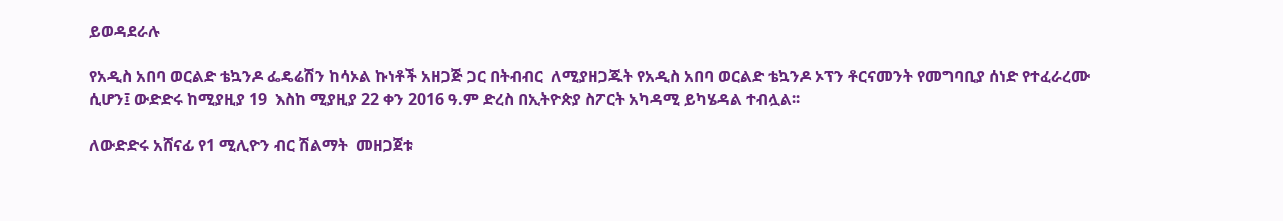ይወዳደራሉ

የአዲስ አበባ ወርልድ ቴኳንዶ ፌዴሬሽን ከሳኦል ኩነቶች አዘጋጅ ጋር በትብብር  ለሚያዘጋጁት የአዲስ አበባ ወርልድ ቴኳንዶ ኦፕን ቶርናመንት የመግባቢያ ሰነድ የተፈራረሙ ሲሆን፤ ውድድሩ ከሚያዚያ 19  እስከ ሚያዚያ 22 ቀን 2016 ዓ.ም ድረስ በኢትዮጵያ ስፖርት አካዳሚ ይካሄዳል ተብሏል፡፡

ለውድድሩ አሸናፊ የ1 ሚሊዮን ብር ሽልማት  መዘጋጀቱ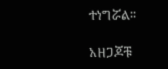ተነግሯል፡፡

አዘጋጆቹ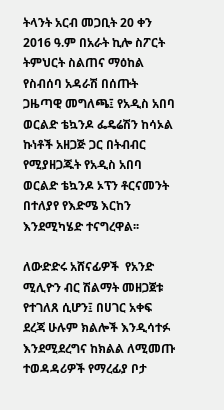ትላንት አርብ መጋቢት 20 ቀን 2016 ዓ.ም በአራት ኪሎ ስፖርት ትምህርት ስልጠና ማዕከል የስብሰባ አዳራሽ በሰጡት ጋዜጣዊ መግለጫ፤ የአዲስ አበባ ወርልድ ቴኳንዶ ፌዴሬሽን ከሳኦል ኩነቶች አዘጋጅ ጋር በትብብር የሚያዘጋጁት የአዲስ አበባ ወርልድ ቴኳንዶ ኦፕን ቶርናመንት በተለያየ የእድሜ እርከን እንደሚካሄድ ተናግረዋል፡፡

ለውድድሩ አሸናፊዎች  የአንድ ሚሊዮን ብር ሽልማት መዘጋጀቱ የተገለጸ ሲሆን፤ በሀገር አቀፍ ደረጃ ሁሉም ክልሎች እንዲሳተፉ እንደሚደረግና ከክልል ለሚመጡ ተወዳዳሪዎች የማረፊያ ቦታ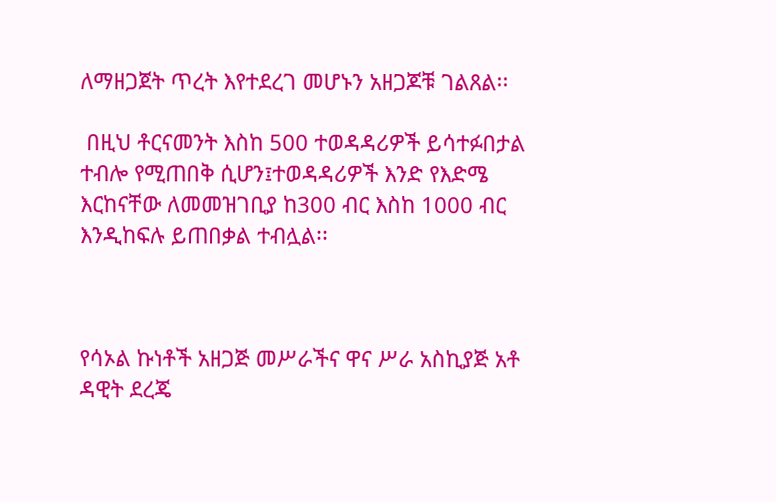ለማዘጋጀት ጥረት እየተደረገ መሆኑን አዘጋጆቹ ገልጸል፡፡

 በዚህ ቶርናመንት እስከ 500 ተወዳዳሪዎች ይሳተፉበታል ተብሎ የሚጠበቅ ሲሆን፤ተወዳዳሪዎች እንድ የእድሜ  እርከናቸው ለመመዝገቢያ ከ300 ብር እስከ 1000 ብር  እንዲከፍሉ ይጠበቃል ተብሏል፡፡



የሳኦል ኩነቶች አዘጋጅ መሥራችና ዋና ሥራ አስኪያጅ አቶ ዳዊት ደረጄ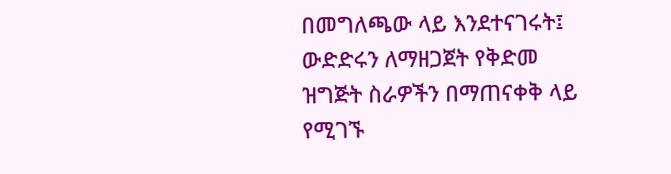በመግለጫው ላይ እንደተናገሩት፤ ውድድሩን ለማዘጋጀት የቅድመ ዝግጅት ስራዎችን በማጠናቀቅ ላይ የሚገኙ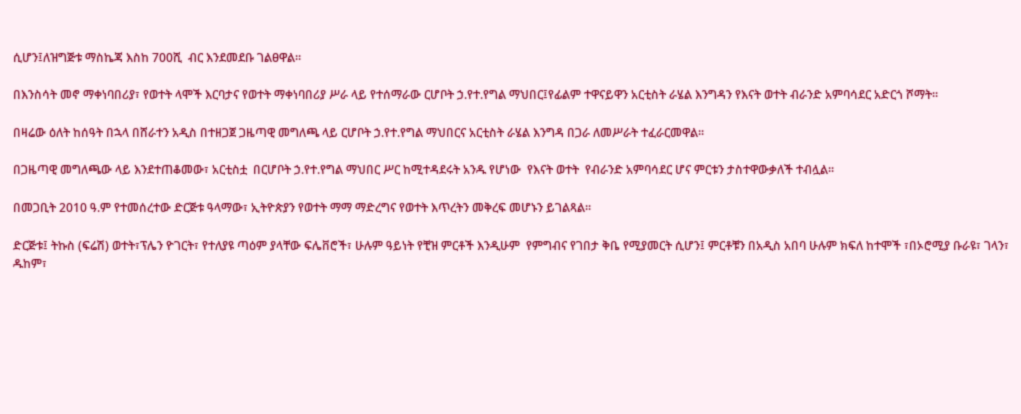ሲሆን፤ለዝግጅቱ ማስኬጃ እስከ 700ሺ  ብር እንደመደቡ ገልፀዋል።

በእንስሳት መኖ ማቀነባበሪያ፣ የወተት ላሞች እርባታና የወተት ማቀነባበሪያ ሥራ ላይ የተሰማራው ርሆቦት ኃ.የተ.የግል ማህበር፤የፊልም ተዋናይዋን አርቲስት ራሄል እንግዳን የእናት ወተት ብራንድ አምባሳደር አድርጎ ሾማት፡፡

በዛሬው ዕለት ከሰዓት በኋላ በሸራተን አዲስ በተዘጋጀ ጋዜጣዊ መግለጫ ላይ ርሆቦት ኃ.የተ.የግል ማህበርና አርቲስት ራሄል እንግዳ በጋራ ለመሥራት ተፈራርመዋል፡፡

በጋዜጣዊ መግለጫው ላይ እንደተጠቆመው፣ አርቲስቷ  በርሆቦት ኃ.የተ.የግል ማህበር ሥር ከሚተዳደሩት አንዱ የሆነው  የእናት ወተት  የብራንድ አምባሳደር ሆና ምርቱን ታስተዋውቃለች ተብሏል፡፡

በመጋቢት 2010 ዓ.ም የተመሰረተው ድርጅቱ ዓላማው፣ ኢትዮጵያን የወተት ማማ ማድረግና የወተት እጥረትን መቅረፍ መሆኑን ይገልጻል፡፡

ድርጅቱ፤ ትኩስ (ፍሬሽ) ወተት፣ፕሌን ዮገርት፣ የተለያዩ ጣዕም ያላቸው ፍሌቨሮች፣ ሁሉም ዓይነት የቺዝ ምርቶች እንዲሁም  የምግብና የገበታ ቅቤ የሚያመርት ሲሆን፤ ምርቶቹን በአዲስ አበባ ሁሉም ክፍለ ከተሞች ፣በኦሮሚያ ቡራዩ፣ ገላን፣ ዱከም፣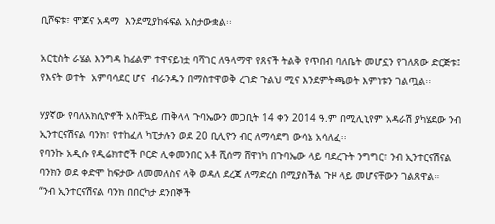ቢሾፍቱ፣ ሞጆና አዳማ  እንደሚያከፋፍል አስታውቋል፡፡

አርቲስት ራሄል እንግዳ ከፊልም ተዋናይነቷ ባሻገር ለዓላማዋ የጸናች ትልቅ የጥበብ ባለቤት መሆኗን የገለጸው ድርጅቱ፤ የእናት ወተት  አምባሳደር ሆና  ብራንዱን በማስተዋወቅ ረገድ ጉልህ ሚና እንደምትጫወት እምነቱን ገልጧል፡፡

ሃያኛው የባለአክሲዮኖች አስቸኳይ ጠቅላላ ጉባኤውን መጋቢት 14 ቀን 2014 ዓ.ም በሚሊኒየም አዳራሽ ያካሄደው ንብ ኢንተርናሽናል ባንክ፣ የተከፈለ ካፒታሉን ወደ 20 ቢሊዮን ብር ለማሳደግ ውሳኔ አሳለፈ፡፡
የባንኩ አዲሱ የዲሬክተሮች ቦርድ ሊቀመንበር አቶ ሺሰማ ሸዋነካ በጉባኤው ላይ ባደረጉት ንግግር፣ ንብ ኢንተርናሽናል ባንክን ወደ ቀድሞ ከፍታው ለመመለስና ላቅ ወዳለ ደረጃ ለማድረስ በሚያስችል ጉዞ ላይ መሆናቸውን ገልጸዋል።
“ንብ ኢንተርናሽናል ባንክ በበርካታ ደንበኞች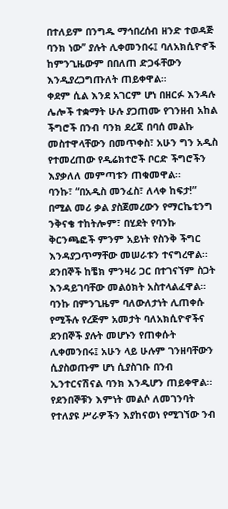በተለይም በንግዱ ማኅበረሰብ ዘንድ ተወዳጅ ባንክ ነው’’ ያሉት ሊቀመንበሩ፤ ባለአክሲዮኖች ከምንጊዜውም በበለጠ ድጋፋቸውን እንዲያረጋግጡለት ጠይቀዋል።
ቀደም ሲል እንደ አገርም ሆነ በዘርፉ እንዳሉ ሌሎች ተቋማት ሁሉ ያጋጠሙ የገንዘብ አከል ችግሮች በንብ ባንክ ደረጃ በባሰ መልኩ መስተዋላቸውን በመጥቀስ፣ አሁን ግን አዲስ የተመረጠው የዲሬክተሮች ቦርድ ችግሮችን እያቃለለ መምጣቱን ጠቁመዋል፡፡
ባንኩ፣ “በአዲስ መንፈስ፣ ለላቀ ከፍታ!” በሚል መሪ ቃል ያስጀመረውን የማርኬቲንግ ንቅናቄ ተከትሎም፣ በሂደት የባንኩ ቅርንጫፎች ምንም አይነት የስንቅ ችግር እንዳያጋጥማቸው መሠራቱን ተናግረዋል፡፡ ደንበኞች ከቼክ ምንዛሪ ጋር በተገናኘም ስጋት እንዳይገባቸው መልዕክት አስተላልፈዋል።
ባንኩ በምንጊዜም ባለውለታነት ሊጠቀሱ የሚችሉ የረጅም አመታት ባለአክሲዮኖችና ደንበኞች ያሉት መሆኑን የጠቀሱት ሊቀመንበሩ፤ አሁን ላይ ሁሉም ገንዘባቸውን ሲያስወጡም ሆነ ሲያስገቡ በንብ ኢንተርናሽናል ባንክ እንዲሆን ጠይቀዋል፡፡
የደንበኞቹን እምነት መልሶ ለመገንባት የተለያዩ ሥራዎችን እያከናወነ የሚገኘው ንብ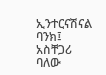ኢንተርናሽናል ባንክ፤ አስቸጋሪ ባለው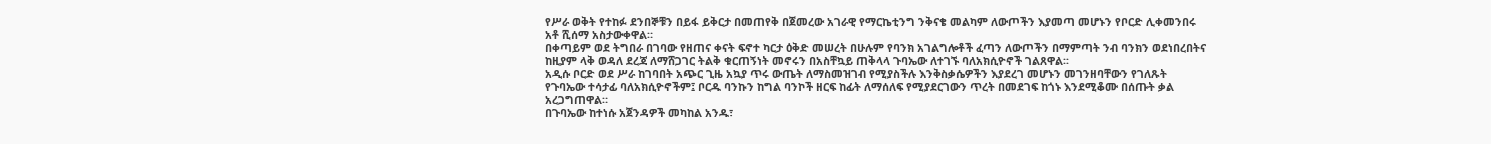የሥራ ወቅት የተከፉ ደንበኞቹን በይፋ ይቅርታ በመጠየቅ በጀመረው አገራዊ የማርኬቲንግ ንቅናቄ መልካም ለውጦችን እያመጣ መሆኑን የቦርድ ሊቀመንበሩ አቶ ሺሰማ አስታውቀዋል።
በቀጣይም ወደ ትግበራ በገባው የዘጠና ቀናት ፍኖተ ካርታ ዕቅድ መሠረት በሁሉም የባንክ አገልግሎቶች ፈጣን ለውጦችን በማምጣት ንብ ባንክን ወደነበረበትና ከዚያም ላቅ ወዳለ ደረጃ ለማሸጋገር ትልቅ ቁርጠኝነት መኖሩን በአስቸኳይ ጠቅላላ ጉባኤው ለተገኙ ባለአክሲዮኖች ገልጸዋል፡፡
አዲሱ ቦርድ ወደ ሥራ ከገባበት አጭር ጊዜ አኳያ ጥሩ ውጤት ለማስመዝገብ የሚያስችሉ እንቅስቃሴዎችን እያደረገ መሆኑን መገንዘባቸውን የገለጹት የጉባኤው ተሳታፊ ባለአክሲዮኖችም፤ ቦርዱ ባንኩን ከግል ባንኮች ዘርፍ ከፊት ለማሰለፍ የሚያደርገውን ጥረት በመደገፍ ከጎኑ እንደሚቆሙ በሰጡት ቃል አረጋግጠዋል።
በጉባኤው ከተነሱ አጀንዳዎች መካከል አንዱ፣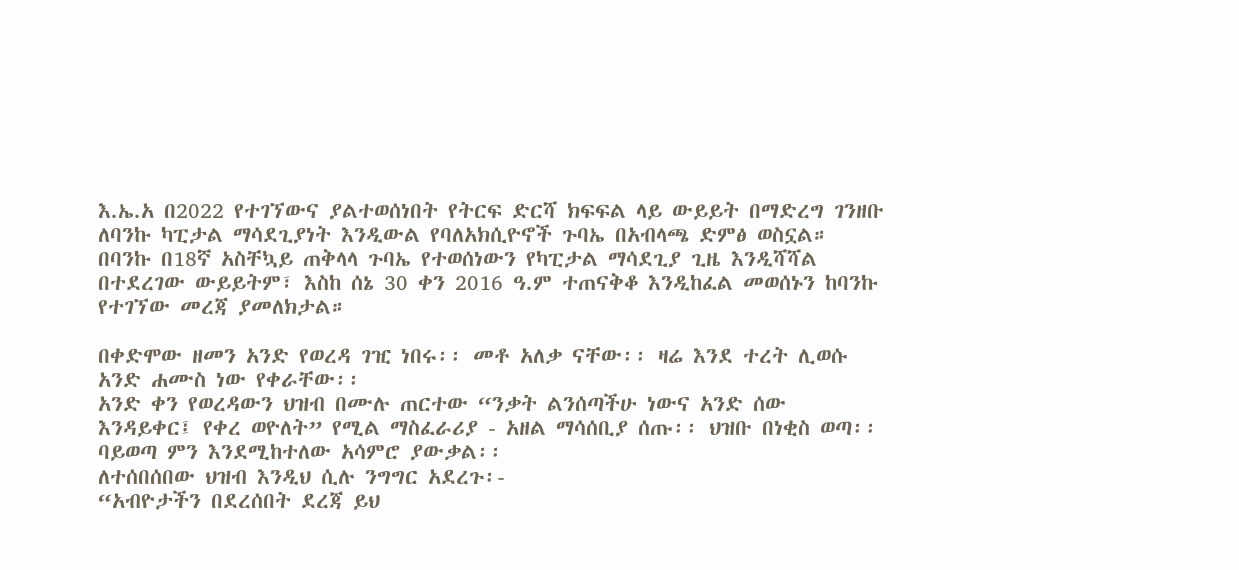እ.ኤ.አ በ2022 የተገኘውና ያልተወሰነበት የትርፍ ድርሻ ክፍፍል ላይ ውይይት በማድረግ ገንዘቡ ለባንኩ ካፒታል ማሳደጊያነት እንዲውል የባለአክሲዮኖች ጉባኤ በአብላጫ ድምፅ ወስኗል።
በባንኩ በ18ኛ አስቸኳይ ጠቅላላ ጉባኤ የተወሰነውን የካፒታል ማሳደጊያ ጊዜ እንዲሻሻል በተደረገው ውይይትም፣ እስከ ሰኔ 30 ቀን 2016 ዓ.ም ተጠናቅቆ እንዲከፈል መወሰኑን ከባንኩ የተገኘው መረጃ ያመለክታል።

በቀድሞው ዘመን አንድ የወረዳ ገዢ ነበሩ፡፡ መቶ አለቃ ናቸው፡፡ ዛሬ እንደ ተረት ሊወሱ አንድ ሐሙስ ነው የቀራቸው፡፡
አንድ ቀን የወረዳውን ህዝብ በሙሉ ጠርተው “ንቃት ልንሰጣችሁ ነውና አንድ ሰው እንዳይቀር፤ የቀረ ወዮለት” የሚል ማስፈራሪያ - አዘል ማሳሰቢያ ሰጡ፡፡ ህዝቡ በነቂስ ወጣ፡፡ ባይወጣ ምን እንደሚከተለው አሳምሮ ያውቃል፡፡
ለተሰበሰበው ህዝብ እንዲህ ሲሉ ንግግር አደረጉ፡-
“አብዮታችን በደረሰበት ደረጃ ይህ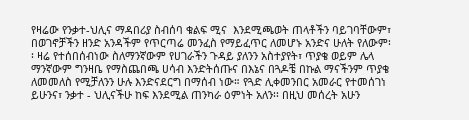የዛሬው የንቃተ-ህሊና ማዳበሪያ ስብሰባ ቁልፍ ሚና  እንደሚጫወት ጠላቶችን ባይገባቸውም፣ በወገኖቻችን ዘንድ አንዳችም የጥርጣሬ መንፈስ የማይፈጥር ለመሆኑ አንድና ሁለት የለውም፡፡ ዛሬ የተሰበሰብነው ስለማንኛውም የሀገራችን ጉዳይ ያለንን አስተያየት፣ ጥያቄ ወይም ሌላ ማንኛውም ግንዛቤ የማስጨበጫ ሀሳብ እንድትሰጡና በእኔና በጓዶቼ በኩል ማናችንም ጥያቄ ለመመለስ የሚቻለንን ሁሉ እንድናደርግ በማሰብ ነው። የጓድ ሊቀመንበር አመራር የተመሰገነ ይሁንና፣ ንቃተ - ህሊናችሁ ከፍ እንደሚል ጠንካራ ዕምነት አለን፡፡ በዚህ መሰረት አሁን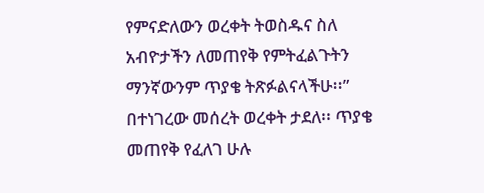የምናድለውን ወረቀት ትወስዱና ስለ አብዮታችን ለመጠየቅ የምትፈልጉትን ማንኛውንም ጥያቄ ትጽፉልናላችሁ፡፡”
በተነገረው መሰረት ወረቀት ታደለ፡፡ ጥያቄ መጠየቅ የፈለገ ሁሉ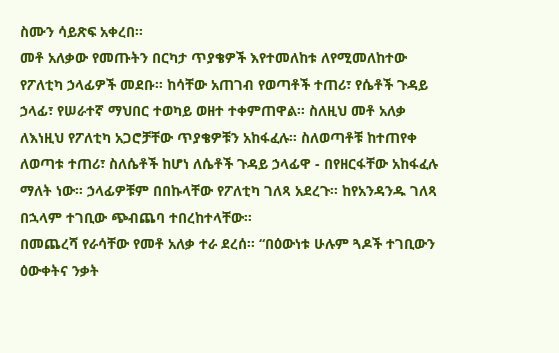ስሙን ሳይጽፍ አቀረበ፡፡
መቶ አለቃው የመጡትን በርካታ ጥያቄዎች እየተመለከቱ ለየሚመለከተው የፖለቲካ ኃላፊዎች መደቡ፡፡ ከሳቸው አጠገብ የወጣቶች ተጠሪ፣ የሴቶች ጉዳይ ኃላፊ፣ የሠራተኛ ማህበር ተወካይ ወዘተ ተቀምጠዋል፡፡ ስለዚህ መቶ አለቃ ለእነዚህ የፖለቲካ አጋሮቻቸው ጥያቄዎቹን አከፋፈሉ። ስለወጣቶቹ ከተጠየቀ ለወጣቱ ተጠሪ፣ ስለሴቶች ከሆነ ለሴቶች ጉዳይ ኃላፊዋ - በየዘርፋቸው አከፋፈሉ ማለት ነው፡፡ ኃላፊዎቹም በበኩላቸው የፖለቲካ ገለጻ አደረጉ፡፡ ከየአንዳንዱ ገለጻ በኋላም ተገቢው ጭብጨባ ተበረከተላቸው፡፡
በመጨረሻ የራሳቸው የመቶ አለቃ ተራ ደረሰ፡፡ “በዕውነቱ ሁሉም ጓዶች ተገቢውን ዕውቀትና ንቃት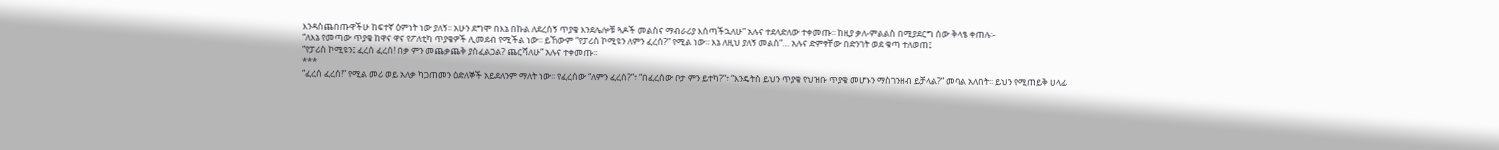እንዳስጨበጡዋችሁ ከፍተኛ ዕምነት ነው ያለኝ፡፡ አሁን ደግሞ በእኔ በኩል ለደረሰኝ ጥያቄ እንደሌሎቹ ጓዶች መልስና ማብራሪያ እሰጣችኋለሁ” አሉና ተደላድለው ተቀመጡ፡፡ ከዚያ ቃለ-ምልልስ በሚያደርግ ሰው ቅላፄ ቀጠሉ፡-
“ለእኔ የመጣው ጥያቄ ከዋና ዋና የፖለቲካ ጥያቄዎች ሊመደብ የሚችል ነው፡፡ ይኸውም “የፓሪስ ኮሚዩን ለምን ፈረሰ?” የሚል ነው፡፡ እኔ ለዚህ ያለኝ መልስ”… አሉና ድምፃቸው በድንገት ወደ ቁጣ ተለወጠ፤
“የፓሪስ ኮሚዩን፤ ፈረሰ ፈረሰ! በቃ ምን መጨቃጨቅ ያስፈልጋል? ጨርሻለሁ” አሉና ተቀመጡ፡፡
***
“ፈረሰ ፈረሰ!” የሚል መሪ ወይ አለቃ ካጋጠመን ዕድለኞች አይደለንም ማለት ነው፡፡ የፈረሰው “ለምን ፈረሰ?”፣ “በፈረሰው ቦታ ምን ይተካ?”፣ “እንዴትስ ይህን ጥያቄ የህዝቡ ጥያቄ መሆኑን ማስገንዘብ ይቻላል?” መባል አለበት፡፡ ይህን የሚጠይቅ ሀላፊ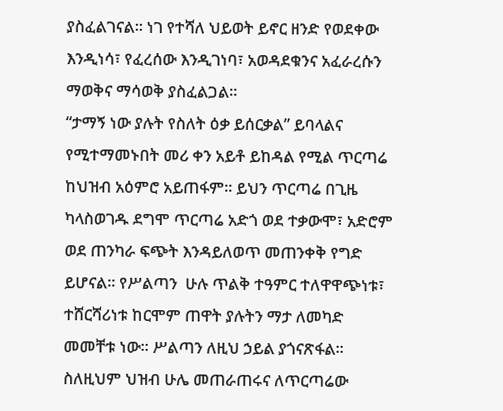ያስፈልገናል፡፡ ነገ የተሻለ ህይወት ይኖር ዘንድ የወደቀው እንዲነሳ፣ የፈረሰው እንዲገነባ፣ አወዳደቁንና አፈራረሱን ማወቅና ማሳወቅ ያስፈልጋል፡፡
“ታማኝ ነው ያሉት የስለት ዕቃ ይሰርቃል” ይባላልና የሚተማመኑበት መሪ ቀን አይቶ ይከዳል የሚል ጥርጣሬ ከህዝብ አዕምሮ አይጠፋም፡፡ ይህን ጥርጣሬ በጊዜ ካላስወገዱ ደግሞ ጥርጣሬ አድጎ ወደ ተቃውሞ፣ አድሮም ወደ ጠንካራ ፍጭት እንዳይለወጥ መጠንቀቅ የግድ ይሆናል። የሥልጣን  ሁሉ ጥልቅ ተዓምር ተለዋዋጭነቱ፣ ተሸርሻሪነቱ ከርሞም ጠዋት ያሉትን ማታ ለመካድ መመቸቱ ነው፡፡ ሥልጣን ለዚህ ኃይል ያጎናጽፋል፡፡ ስለዚህም ህዝብ ሁሌ መጠራጠሩና ለጥርጣሬው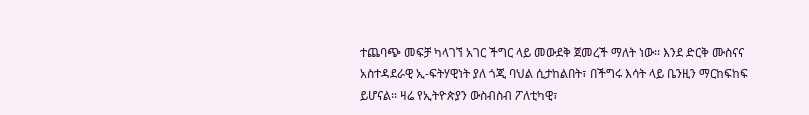ተጨባጭ መፍቻ ካላገኘ አገር ችግር ላይ መውደቅ ጀመረች ማለት ነው፡፡ እንደ ድርቅ ሙስናና አስተዳደራዊ ኢ-ፍትሃዊነት ያለ ጎጂ ባህል ሲታከልበት፣ በችግሩ እሳት ላይ ቤንዚን ማርከፍከፍ ይሆናል፡፡ ዛሬ የኢትዮጵያን ውስብስብ ፖለቲካዊ፣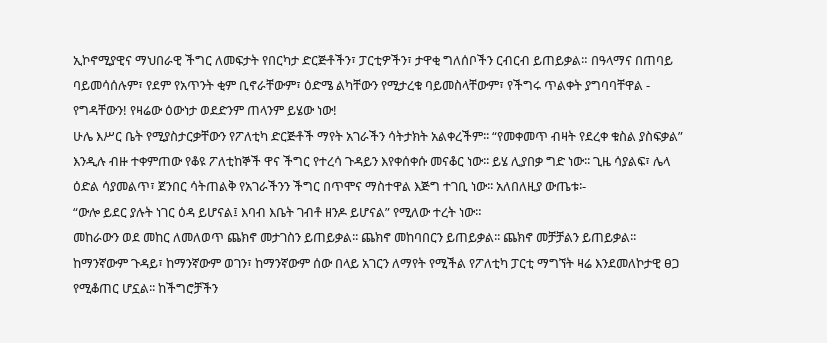ኢኮኖሚያዊና ማህበራዊ ችግር ለመፍታት የበርካታ ድርጅቶችን፣ ፓርቲዎችን፣ ታዋቂ ግለሰቦችን ርብርብ ይጠይቃል። በዓላማና በጠባይ ባይመሳሰሉም፣ የደም የአጥንት ቂም ቢኖራቸውም፣ ዕድሜ ልካቸውን የሚታረቁ ባይመስላቸውም፣ የችግሩ ጥልቀት ያግባባቸዋል - የግዳቸውን! የዛሬው ዕውነታ ወደድንም ጠላንም ይሄው ነው!
ሁሌ እሥር ቤት የሚያስታርቃቸውን የፖለቲካ ድርጅቶች ማየት አገራችን ሳትታክት አልቀረችም፡፡ “የመቀመጥ ብዛት የደረቀ ቁስል ያስፍቃል” እንዲሉ ብዙ ተቀምጠው የቆዩ ፖለቲከኞች ዋና ችግር የተረሳ ጉዳይን እየቀሰቀሱ መናቆር ነው፡፡ ይሄ ሊያበቃ ግድ ነው፡፡ ጊዜ ሳያልፍ፣ ሌላ ዕድል ሳያመልጥ፣ ጀንበር ሳትጠልቅ የአገራችንን ችግር በጥሞና ማስተዋል እጅግ ተገቢ ነው፡፡ አለበለዚያ ውጤቱ፡-
“ውሎ ይደር ያሉት ነገር ዕዳ ይሆናል፤ እባብ እቤት ገብቶ ዘንዶ ይሆናል” የሚለው ተረት ነው።
መከራውን ወደ መከር ለመለወጥ ጨክኖ መታገስን ይጠይቃል፡፡ ጨክኖ መከባበርን ይጠይቃል፡፡ ጨክኖ መቻቻልን ይጠይቃል፡፡ ከማንኛውም ጉዳይ፣ ከማንኛውም ወገን፣ ከማንኛውም ሰው በላይ አገርን ለማየት የሚችል የፖለቲካ ፓርቲ ማግኘት ዛሬ እንደመለኮታዊ ፀጋ የሚቆጠር ሆኗል፡፡ ከችግሮቻችን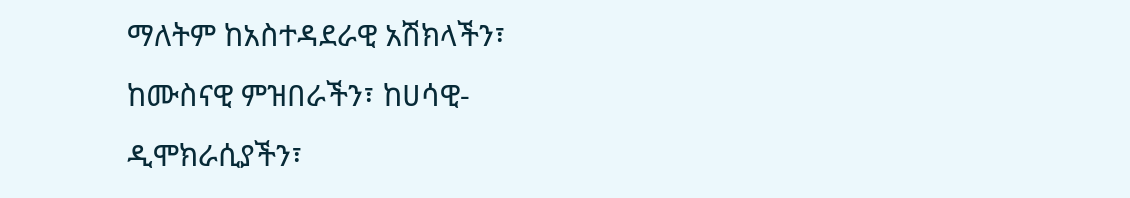ማለትም ከአስተዳደራዊ አሽክላችን፣ ከሙስናዊ ምዝበራችን፣ ከሀሳዊ-ዲሞክራሲያችን፣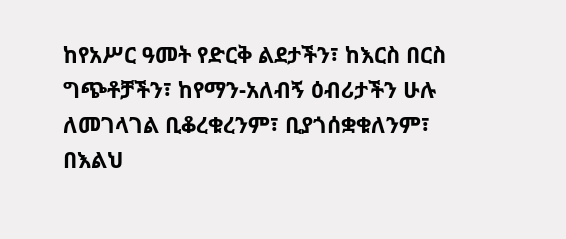ከየአሥር ዓመት የድርቅ ልደታችን፣ ከእርስ በርስ ግጭቶቻችን፣ ከየማን-አለብኝ ዕብሪታችን ሁሉ ለመገላገል ቢቆረቁረንም፣ ቢያጎሰቋቁለንም፣ በእልህ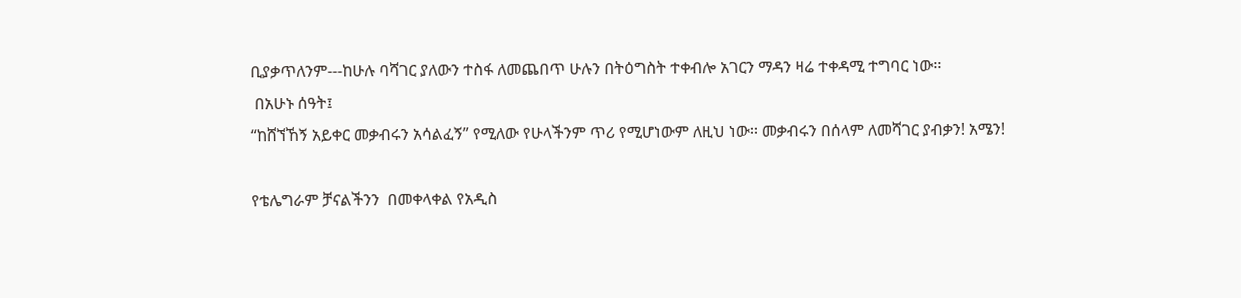ቢያቃጥለንም---ከሁሉ ባሻገር ያለውን ተስፋ ለመጨበጥ ሁሉን በትዕግስት ተቀብሎ አገርን ማዳን ዛሬ ተቀዳሚ ተግባር ነው፡፡
 በአሁኑ ሰዓት፤
“ከሸኘኸኝ አይቀር መቃብሩን አሳልፈኝ” የሚለው የሁላችንም ጥሪ የሚሆነውም ለዚህ ነው፡፡ መቃብሩን በሰላም ለመሻገር ያብቃን! አሜን!

የቴሌግራም ቻናልችንን  በመቀላቀል የአዲስ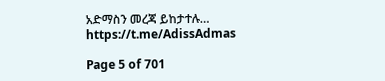አድማስን መረጃ ይከታተሉ…
https://t.me/AdissAdmas

Page 5 of 701